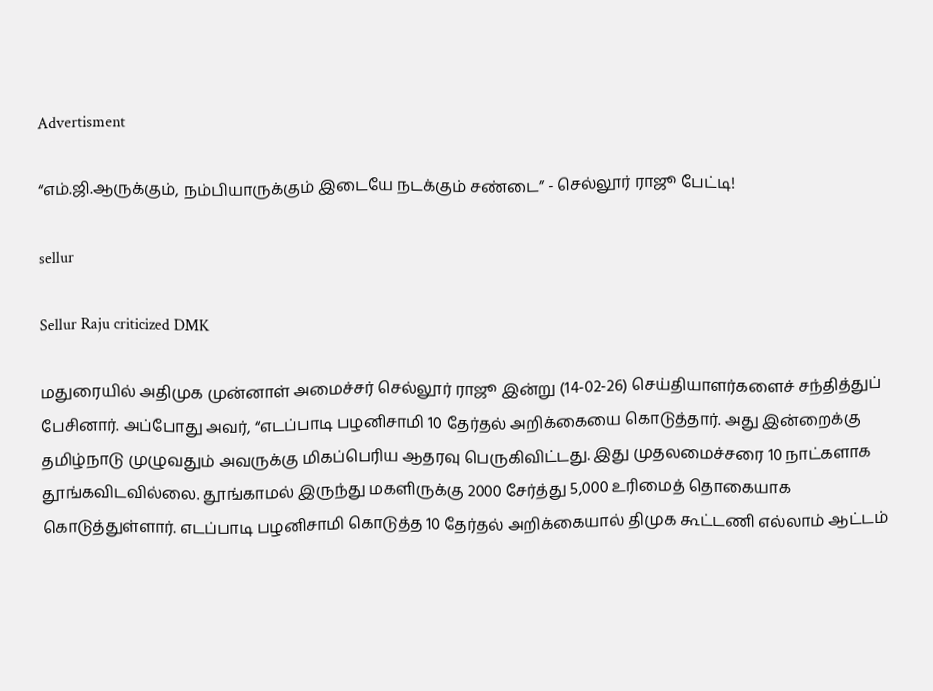Advertisment

“எம்.ஜி.ஆருக்கும், நம்பியாருக்கும் இடையே நடக்கும் சண்டை” - செல்லூர் ராஜூ பேட்டி!

sellur

Sellur Raju criticized DMK

மதுரையில் அதிமுக முன்னாள் அமைச்சர் செல்லூர் ராஜூ இன்று (14-02-26) செய்தியாளர்களைச் சந்தித்துப் பேசினார். அப்போது அவர், “எடப்பாடி பழனிசாமி 10 தேர்தல் அறிக்கையை கொடுத்தார். அது இன்றைக்கு தமிழ்நாடு முழுவதும் அவருக்கு மிகப்பெரிய ஆதரவு பெருகிவிட்டது. இது முதலமைச்சரை 10 நாட்களாக தூங்கவிடவில்லை. தூங்காமல் இருந்து மகளிருக்கு 2000 சேர்த்து 5,000 உரிமைத் தொகையாக கொடுத்துள்ளார். எடப்பாடி பழனிசாமி கொடுத்த 10 தேர்தல் அறிக்கையால் திமுக கூட்டணி எல்லாம் ஆட்டம்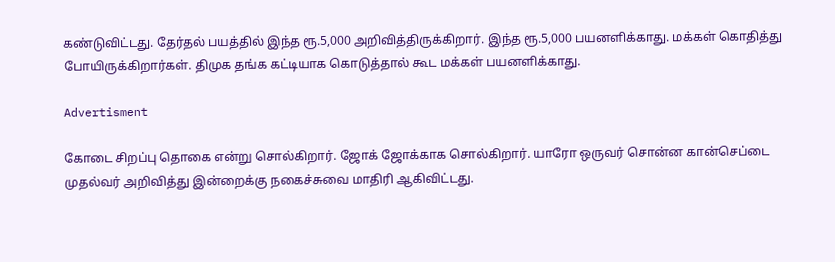கண்டுவிட்டது. தேர்தல் பயத்தில் இந்த ரூ.5,000 அறிவித்திருக்கிறார். இந்த ரூ.5,000 பயனளிக்காது. மக்கள் கொதித்து போயிருக்கிறார்கள். திமுக தங்க கட்டியாக கொடுத்தால் கூட மக்கள் பயனளிக்காது.

Advertisment

கோடை சிறப்பு தொகை என்று சொல்கிறார். ஜோக் ஜோக்காக சொல்கிறார். யாரோ ஒருவர் சொன்ன கான்செப்டை முதல்வர் அறிவித்து இன்றைக்கு நகைச்சுவை மாதிரி ஆகிவிட்டது.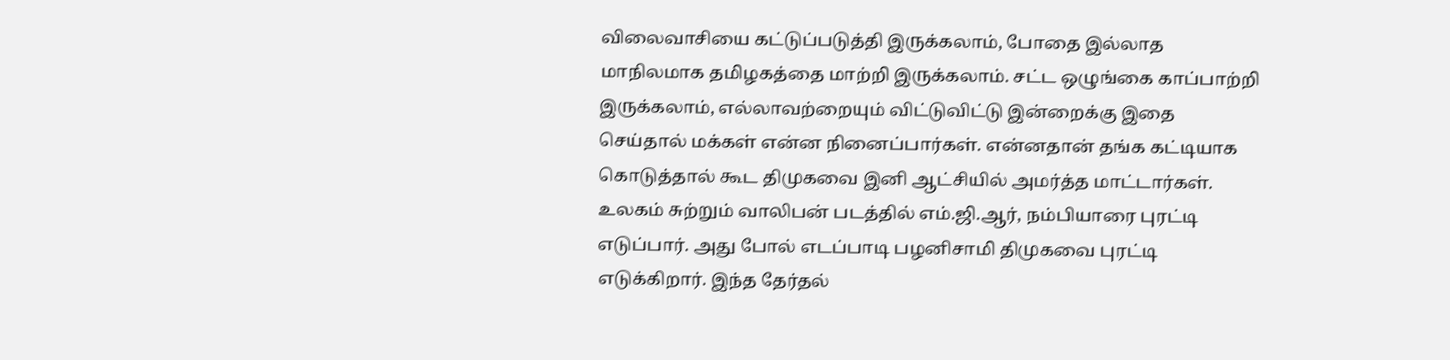விலைவாசியை கட்டுப்படுத்தி இருக்கலாம், போதை இல்லாத மாநிலமாக தமிழகத்தை மாற்றி இருக்கலாம். சட்ட ஒழுங்கை காப்பாற்றி இருக்கலாம், எல்லாவற்றையும் விட்டுவிட்டு இன்றைக்கு இதை செய்தால் மக்கள் என்ன நினைப்பார்கள். என்னதான் தங்க கட்டியாக கொடுத்தால் கூட திமுகவை இனி ஆட்சியில் அமர்த்த மாட்டார்கள். உலகம் சுற்றும் வாலிபன் படத்தில் எம்.ஜி.ஆர், நம்பியாரை புரட்டி எடுப்பார். அது போல் எடப்பாடி பழனிசாமி திமுகவை புரட்டி எடுக்கிறார். இந்த தேர்தல்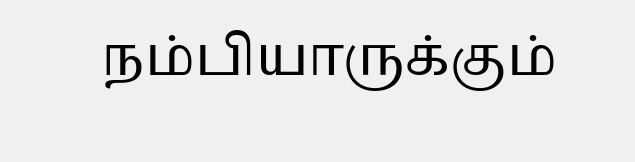நம்பியாருக்கும்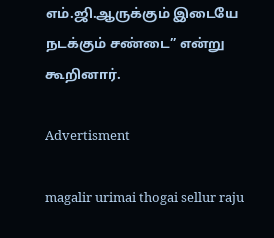எம்.ஜி.ஆருக்கும் இடையே நடக்கும் சண்டை” என்று கூறினார்.

Advertisment

magalir urimai thogai sellur raju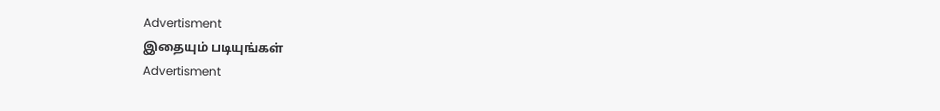Advertisment
இதையும் படியுங்கள்
Advertisment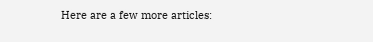Here are a few more articles: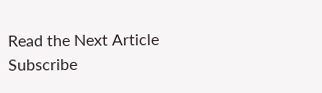Read the Next Article
Subscribe